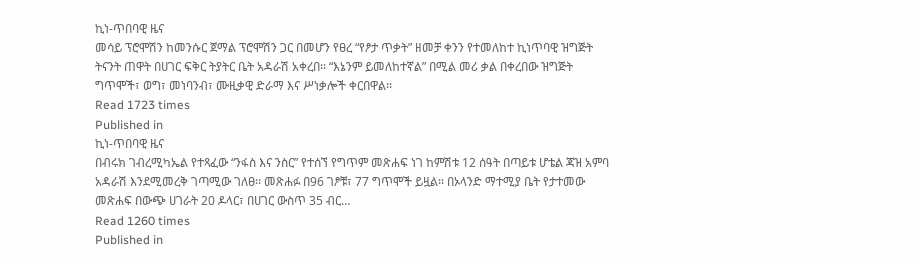ኪነ-ጥበባዊ ዜና
መሳይ ፕሮሞሽን ከመንሱር ጀማል ፕሮሞሽን ጋር በመሆን የፀረ “የፆታ ጥቃት” ዘመቻ ቀንን የተመለከተ ኪነጥባዊ ዝግጅት ትናንት ጠዋት በሀገር ፍቅር ትያትር ቤት አዳራሽ አቀረበ፡፡ “እኔንም ይመለከተኛል” በሚል መሪ ቃል በቀረበው ዝግጅት ግጥሞች፣ ወግ፣ መነባንብ፣ ሙዚቃዊ ድራማ እና ሥነቃሎች ቀርበዋል፡፡
Read 1723 times
Published in
ኪነ-ጥበባዊ ዜና
በብሩክ ገብረሚካኤል የተጻፈው “ንፋስ እና ንስር” የተሰኘ የግጥም መጽሐፍ ነገ ከምሽቱ 12 ሰዓት በጣይቱ ሆቴል ጃዝ አምባ አዳራሽ እንደሚመረቅ ገጣሚው ገለፀ፡፡ መጽሐፉ በ96 ገፆቹ፣ 77 ግጥሞች ይዟል፡፡ በኦላንድ ማተሚያ ቤት የታተመው መጽሐፍ በውጭ ሀገራት 20 ዶላር፣ በሀገር ውስጥ 35 ብር…
Read 1260 times
Published in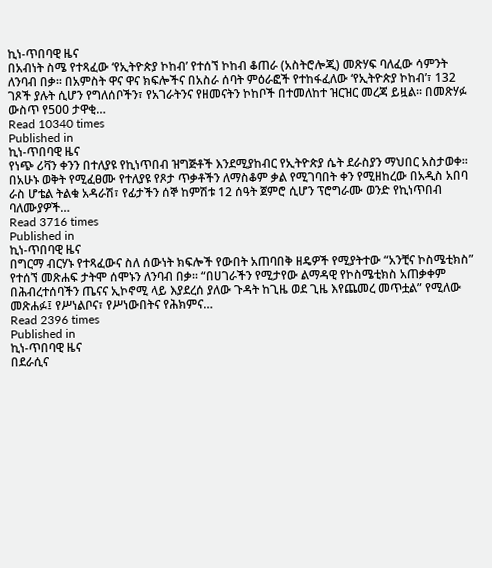ኪነ-ጥበባዊ ዜና
በአብነት ስሜ የተጻፈው ‘የኢትዮጵያ ኮከብ’ የተሰኘ ኮከብ ቆጠራ (አስትሮሎጂ) መጽሃፍ ባለፈው ሳምንት ለንባብ በቃ፡፡ በአምስት ዋና ዋና ክፍሎችና በአስራ ሰባት ምዕራፎች የተከፋፈለው ‘የኢትዮጵያ ኮከብ’፣ 132 ገጾች ያሉት ሲሆን የግለሰቦችን፣ የአገራትንና የዘመናትን ኮከቦች በተመለከተ ዝርዝር መረጃ ይዟል፡፡ በመጽሃፉ ውስጥ የ500 ታዋቂ…
Read 10340 times
Published in
ኪነ-ጥበባዊ ዜና
የነጭ ሪቫን ቀንን በተለያዩ የኪነጥበብ ዝግጅቶች እንደሚያከብር የኢትዮጵያ ሴት ደራስያን ማህበር አስታወቀ፡፡ በአሁኑ ወቅት የሚፈፀሙ የተለያዩ የጾታ ጥቃቶችን ለማስቆም ቃል የሚገባበት ቀን የሚዘከረው በአዲስ አበባ ራስ ሆቴል ትልቁ አዳራሽ፣ የፊታችን ሰኞ ከምሽቱ 12 ሰዓት ጀምሮ ሲሆን ፕሮግራሙ ወንድ የኪነጥበብ ባለሙያዎች…
Read 3716 times
Published in
ኪነ-ጥበባዊ ዜና
በግርማ ብርሃኑ የተጻፈውና ስለ ሰውነት ክፍሎች የውበት አጠባበቅ ዘዴዎች የሚያትተው “አንቺና ኮስሜቲክስ” የተሰኘ መጽሐፍ ታትሞ ሰሞኑን ለንባብ በቃ፡፡ “በሀገራችን የሚታየው ልማዳዊ የኮስሜቲክስ አጠቃቀም በሕብረተሰባችን ጤናና ኢኮኖሚ ላይ እያደረሰ ያለው ጉዳት ከጊዜ ወደ ጊዜ እየጨመረ መጥቷል” የሚለው መጽሐፉ፤ የሥነልቦና፣ የሥነውበትና የሕክምና…
Read 2396 times
Published in
ኪነ-ጥበባዊ ዜና
በደራሲና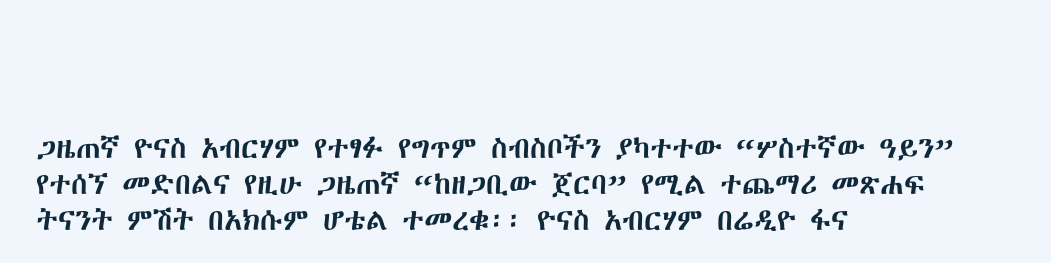ጋዜጠኛ ዮናስ አብርሃም የተፃፉ የግጥም ስብስቦችን ያካተተው “ሦስተኛው ዓይን” የተሰኘ መድበልና የዚሁ ጋዜጠኛ “ከዘጋቢው ጀርባ” የሚል ተጨማሪ መጽሐፍ ትናንት ምሽት በአክሱም ሆቴል ተመረቁ፡፡ ዮናስ አብርሃም በሬዲዮ ፋና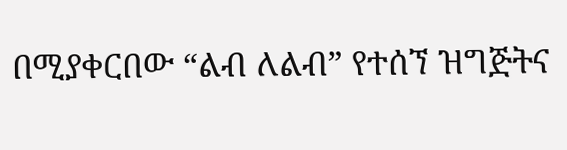በሚያቀርበው “ልብ ለልብ” የተሰኘ ዝግጅትና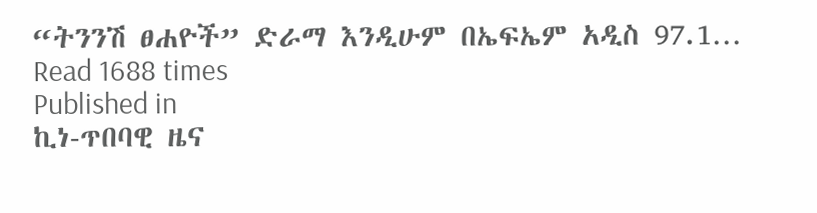“ትንንሽ ፀሐዮች” ድራማ እንዲሁም በኤፍኤም አዲስ 97.1…
Read 1688 times
Published in
ኪነ-ጥበባዊ ዜና